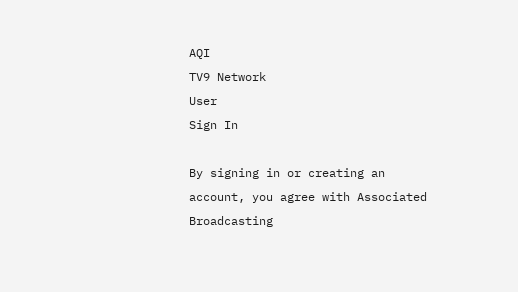AQI
TV9 Network
User
Sign In

By signing in or creating an account, you agree with Associated Broadcasting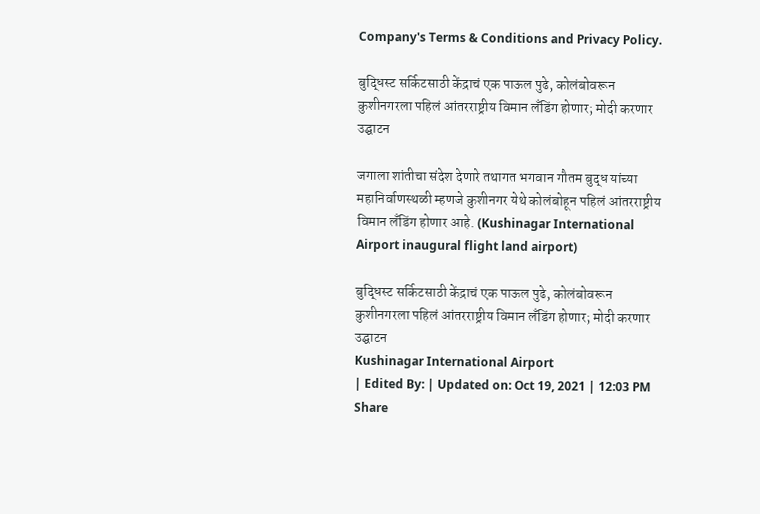Company's Terms & Conditions and Privacy Policy.

बुद्धिस्ट सर्किटसाठी केंद्राचं एक पाऊल पुढे, कोलंबोवरून कुशीनगरला पहिलं आंतरराष्ट्रीय विमान लँडिंग होणार; मोदी करणार उद्घाटन

जगाला शांतीचा संदेश देणारे तथागत भगवान गौतम बुद्ध यांच्या महानिर्वाणस्थळी म्हणजे कुशीनगर येथे कोलंबोहून पहिलं आंतरराष्ट्रीय विमान लँडिंग होणार आहे. (Kushinagar International Airport inaugural flight land airport)

बुद्धिस्ट सर्किटसाठी केंद्राचं एक पाऊल पुढे, कोलंबोवरून कुशीनगरला पहिलं आंतरराष्ट्रीय विमान लँडिंग होणार; मोदी करणार उद्घाटन
Kushinagar International Airport
| Edited By: | Updated on: Oct 19, 2021 | 12:03 PM
Share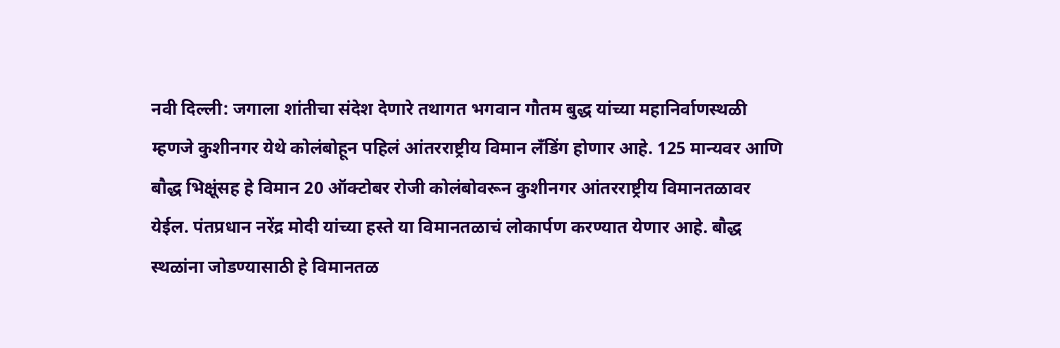नवी दिल्ली: जगाला शांतीचा संदेश देणारे तथागत भगवान गौतम बुद्ध यांच्या महानिर्वाणस्थळी म्हणजे कुशीनगर येथे कोलंबोहून पहिलं आंतरराष्ट्रीय विमान लँडिंग होणार आहे. 125 मान्यवर आणि बौद्ध भिक्षूंसह हे विमान 20 ऑक्टोबर रोजी कोलंबोवरून कुशीनगर आंतरराष्ट्रीय विमानतळावर येईल. पंतप्रधान नरेंद्र मोदी यांच्या हस्ते या विमानतळाचं लोकार्पण करण्यात येणार आहे. बौद्ध स्थळांना जोडण्यासाठी हे विमानतळ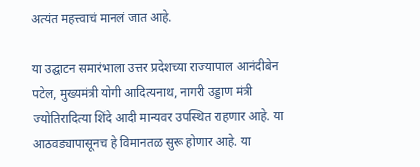अत्यंत महत्त्वाचं मानलं जात आहे.

या उद्घाटन समारंभाला उत्तर प्रदेशच्या राज्यापाल आनंदीबेन पटेल, मुख्यमंत्री योगी आदित्यनाथ, नागरी उड्डाण मंत्री ज्योतिरादित्या शिंदे आदी मान्यवर उपस्थित राहणार आहे. या आठवड्यापासूनच हे विमानतळ सुरू होणार आहे. या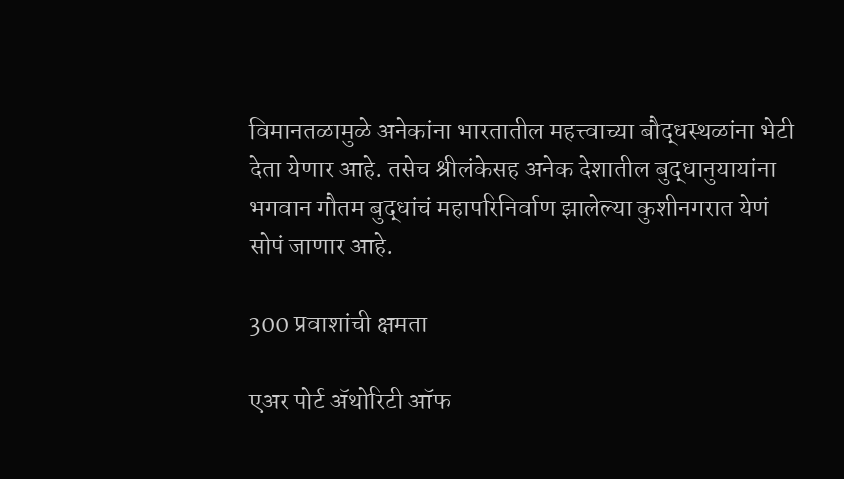विमानतळामुळे अनेकांना भारतातील महत्त्वाच्या बौद्धस्थळांना भेटी देता येणार आहे. तसेच श्रीलंकेसह अनेक देशातील बुद्धानुयायांना भगवान गौतम बुद्धांचं महापरिनिर्वाण झालेल्या कुशीनगरात येणं सोपं जाणार आहे.

300 प्रवाशांची क्षमता

एअर पोर्ट ॲथोरिटी ऑफ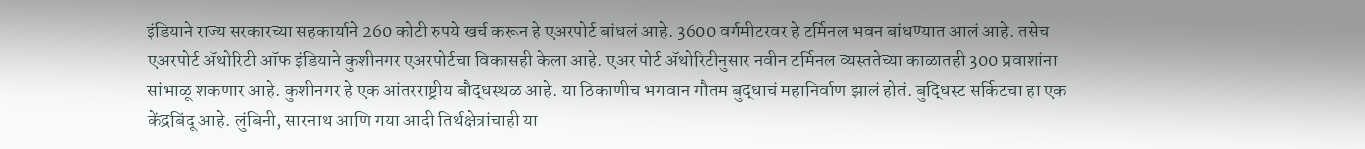इंडियाने राज्य सरकारच्या सहकार्याने 260 कोटी रुपये खर्च करून हे एअरपोर्ट बांधलं आहे. 3600 वर्गमीटरवर हे टर्मिनल भवन बांधण्यात आलं आहे. तसेच एअरपोर्ट ॲथोरिटी ऑफ इंडियाने कुशीनगर एअरपोर्टचा विकासही केला आहे. एअर पोर्ट ॲथोरिटीनुसार नवीन टर्मिनल व्यस्ततेच्या काळातही 300 प्रवाशांना सांभाळू शकणार आहे. कुशीनगर हे एक आंतरराष्ट्रीय बौद्धस्थळ आहे. या ठिकाणीच भगवान गौतम बुद्धाचं महानिर्वाण झालं होतं. बुद्धिस्ट सर्किटचा हा एक केंद्रबिंदू आहे. लुंबिनी, सारनाथ आणि गया आदी तिर्थक्षेत्रांचाही या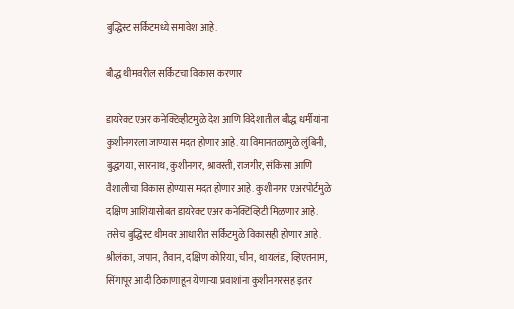बुद्धिस्ट सर्किटमध्ये समावेश आहे.

बौद्ध थीमवरील सर्किटचा विकास करणार

डायरेक्ट एअर कनेक्टिव्हीटमुळे देश आणि विदेशातील बौद्ध धर्मीयांना कुशीनगरला जाण्यास मदत होणार आहे. या विमानतळामुळे लुंबिनी, बुद्धगया, सारनाथ, कुशीनगर, श्रावस्ती, राजगीर, संकिसा आणि वैशालीचा विकास होण्यास मदत होणार आहे. कुशीनगर एअरपोर्टमुळे दक्षिण आशियासोबत डायरेक्ट एअर कनेक्टिव्हिटी मिळणार आहे. तसेच बुद्धिस्ट थीमवर आधारीत सर्किटमुळे विकासही होणार आहे. श्रीलंका, जपान, तैवान, दक्षिण कोरिया, चीन, थायलंड, व्हिएतनाम, सिंगापूर आदी ठिकाणाहून येणाऱ्या प्रवाशांना कुशीनगरसह इतर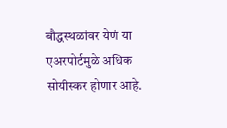बौद्धस्थळांवर येणं या एअरपोर्टमुळे अधिक सोयीस्कर होणार आहे.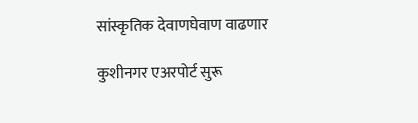सांस्कृतिक देवाणघेवाण वाढणार

कुशीनगर एअरपोर्ट सुरू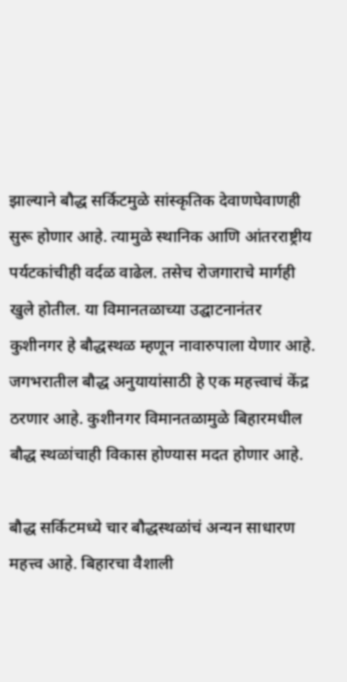झाल्याने बौद्ध सर्किटमुळे सांस्कृतिक देवाणघेवाणही सुरू होणार आहे. त्यामुळे स्थानिक आणि आंतरराष्ट्रीय पर्यटकांचीही वर्दळ वाढेल. तसेच रोजगाराचे मार्गही खुले होतील. या विमानतळाच्या उद्घाटनानंतर कुशीनगर हे बौद्धस्थळ म्हणून नावारुपाला येणार आहे. जगभरातील बौद्ध अनुयायांसाठी हे एक महत्त्वाचं केंद्र ठरणार आहे. कुशीनगर विमानतळामुळे बिहारमधील बौद्ध स्थळांचाही विकास होण्यास मदत होणार आहे.

बौद्ध सर्किटमध्ये चार बौद्धस्थळांचं अन्यन साधारण महत्त्व आहे. बिहारचा वैशाली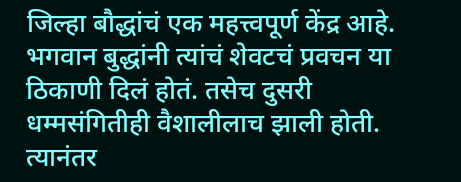जिल्हा बौद्धांचं एक महत्त्वपूर्ण केंद्र आहे. भगवान बुद्धांनी त्यांचं शेवटचं प्रवचन या ठिकाणी दिलं होतं. तसेच दुसरी धम्मसंगितीही वैशालीलाच झाली होती. त्यानंतर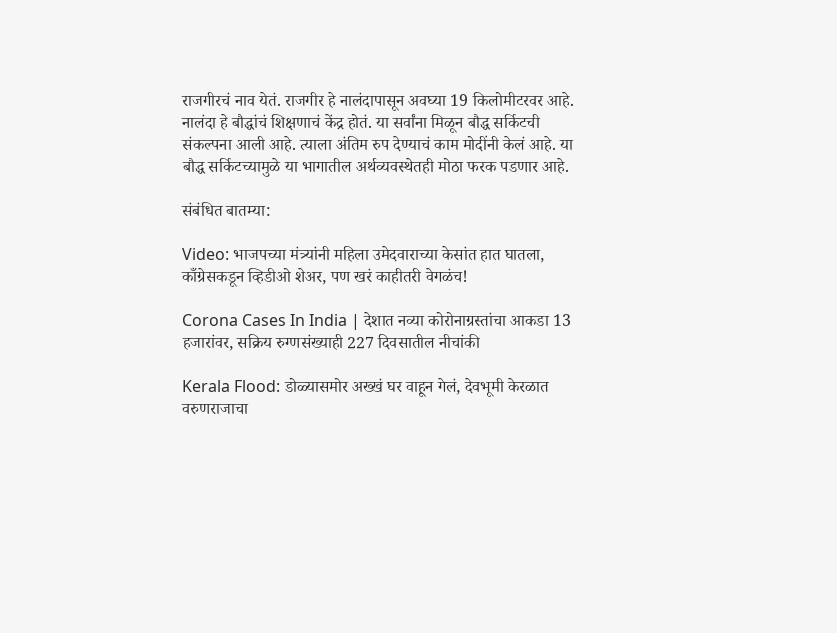राजगीरचं नाव येतं. राजगीर हे नालंदापासून अवघ्या 19 किलोमीटरवर आहे. नालंदा हे बौद्धांचं शिक्षणाचं केंद्र होतं. या सर्वांना मिळून बौद्ध सर्किटची संकल्पना आली आहे. त्याला अंतिम रुप देण्याचं काम मोदींनी केलं आहे. या बौद्ध सर्किटच्यामुळे या भागातील अर्थव्यवस्थेतही मोठा फरक पडणार आहे.

संबंधित बातम्या:

Video: भाजपच्या मंत्र्यांनी महिला उमेदवाराच्या केसांत हात घातला, काँग्रेसकडून व्हिडीओ शेअर, पण खरं काहीतरी वेगळंच!

Corona Cases In India | देशात नव्या कोरोनाग्रस्तांचा आकडा 13 हजारांवर, सक्रिय रुग्णसंख्याही 227 दिवसातील नीचांकी

Kerala Flood: डोळ्यासमोर अख्खं घर वाहून गेलं, देवभूमी केरळात वरुणराजाचा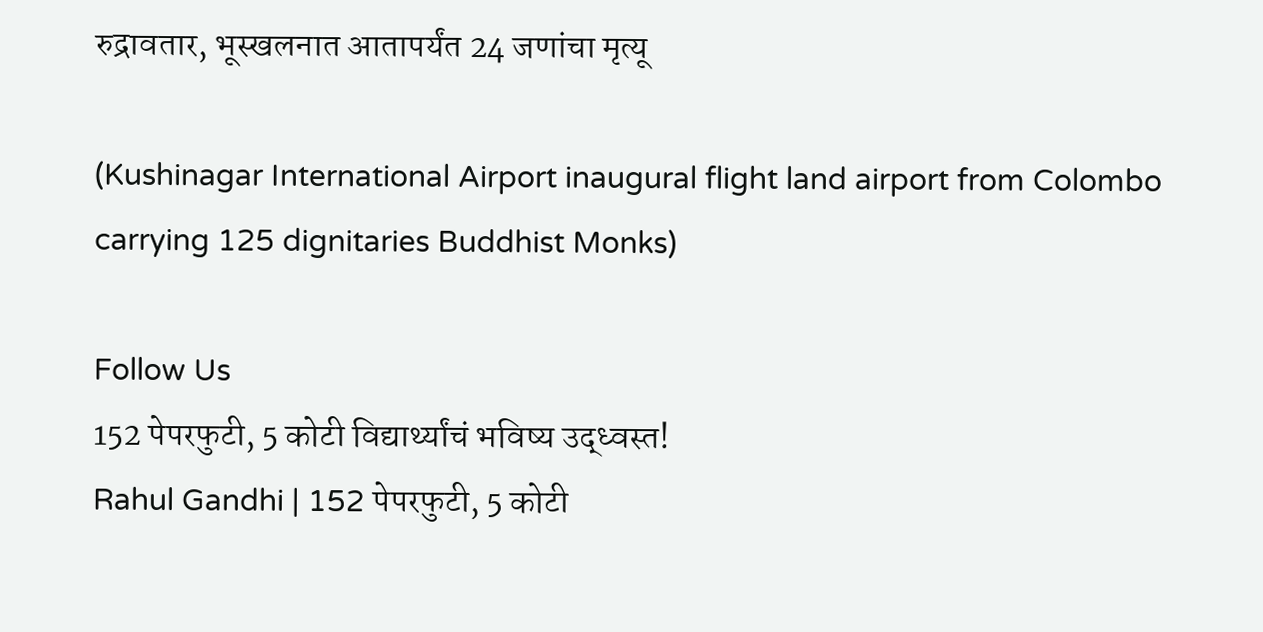रुद्रावतार, भूस्खलनात आतापर्यंत 24 जणांचा मृत्यू

(Kushinagar International Airport inaugural flight land airport from Colombo carrying 125 dignitaries Buddhist Monks)

Follow Us
152 पेपरफुटी, 5 कोटी विद्यार्थ्यांचं भविष्य उद्ध्वस्त!
Rahul Gandhi | 152 पेपरफुटी, 5 कोटी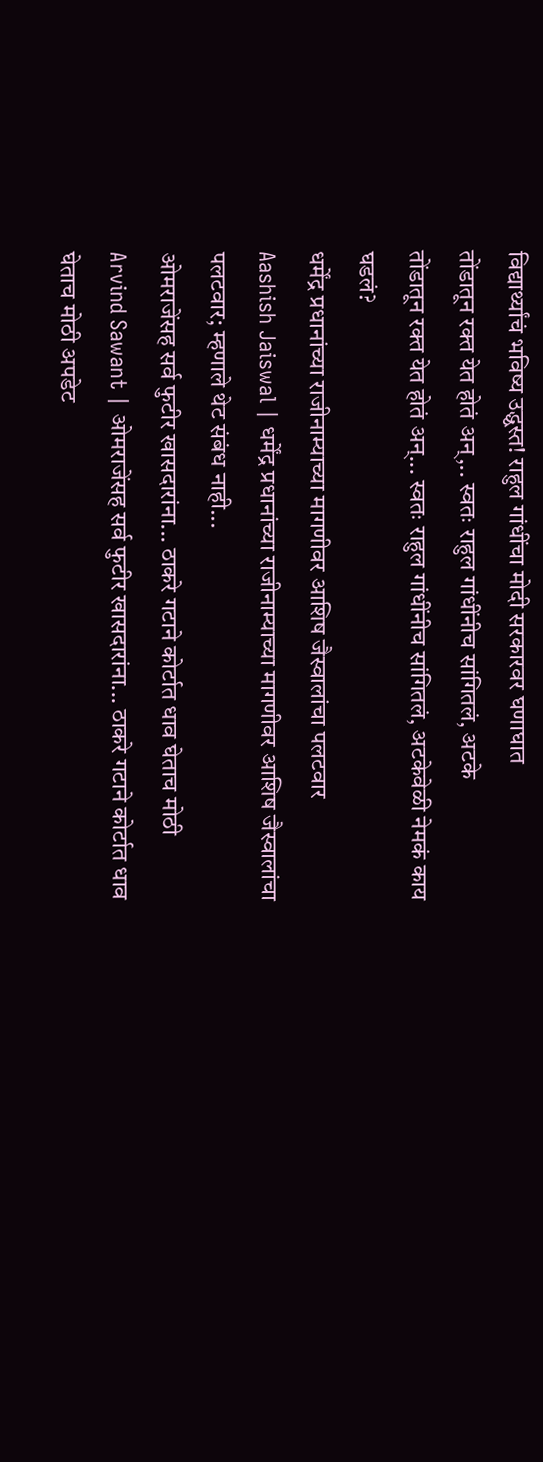विद्यार्थ्यांचं भविष्य उद्ध्वस्त! राहुल गांधींचा मोदी सरकारवर घणाघात
तोंडातून रक्त येत होतं अन्,.. स्वतः राहुल गांधींनीच सांगितलं, अटके
तोंडातून रक्त येत होतं अन्... स्वतः राहुल गांधींनीच सांगितलं, अटकेवेळी नेमकं काय घडलं?
धर्मेंद्र प्रधानांच्या राजीनाम्याच्या मागणीवर आशिष जैस्वालांचा पलटवार
Aashish Jaiswal | धर्मेंद्र प्रधानांच्या राजीनाम्याच्या मागणीवर आशिष जैस्वालांचा पलटवार; म्हणाले थेट संबंध नाही...
ओमराजेंसह सर्व फुटीर खासदारांना... ठाकरे गटाने कोर्टात धाव घेताच मोठी
Arvind Sawant | ओमराजेंसह सर्व फुटीर खासदारांना... ठाकरे गटाने कोर्टात धाव घेताच मोठी अपडेट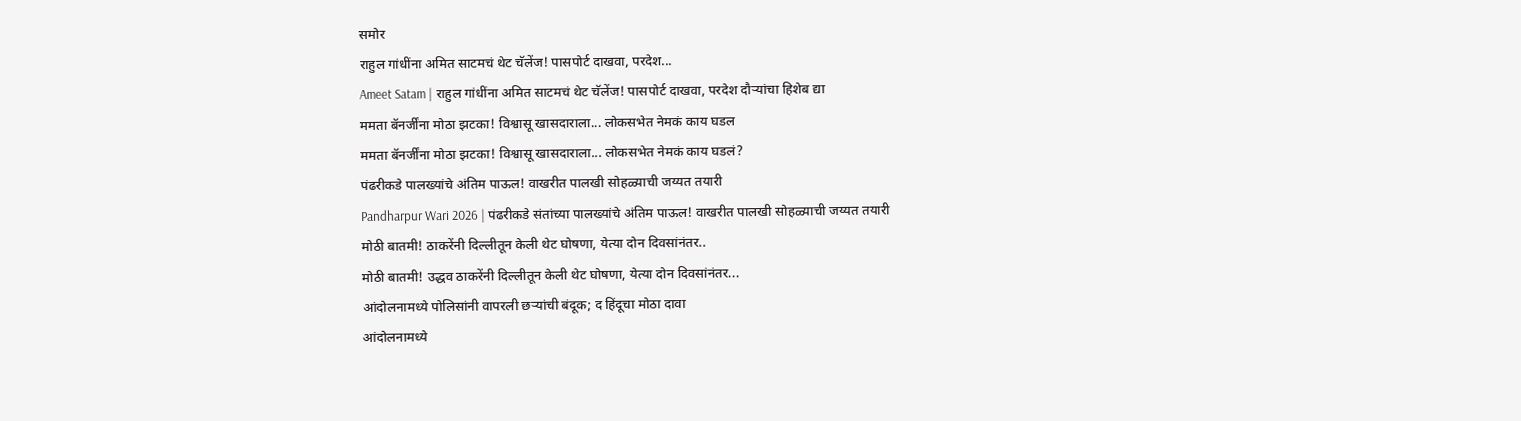समोर
राहुल गांधींना अमित साटमचं थेट चॅलेंज! पासपोर्ट दाखवा, परदेश...
Ameet Satam | राहुल गांधींना अमित साटमचं थेट चॅलेंज! पासपोर्ट दाखवा, परदेश दौऱ्यांचा हिशेब द्या
ममता बॅनर्जींना मोठा झटका! विश्वासू खासदाराला... लोकसभेत नेमकं काय घडल
ममता बॅनर्जींना मोठा झटका! विश्वासू खासदाराला... लोकसभेत नेमकं काय घडलं?
पंढरीकडे पालख्यांचे अंतिम पाऊल! वाखरीत पालखी सोहळ्याची जय्यत तयारी
Pandharpur Wari 2026 | पंढरीकडे संतांच्या पालख्यांचे अंतिम पाऊल! वाखरीत पालखी सोहळ्याची जय्यत तयारी
मोठी बातमी! ठाकरेंनी दिल्लीतून केली थेट घोषणा, येत्या दोन दिवसांनंतर..
मोठी बातमी! उद्धव ठाकरेंनी दिल्लीतून केली थेट घोषणा, येत्या दोन दिवसांनंतर...
आंदोलनामध्ये पोलिसांनी वापरली छऱ्यांची बंदूक; द हिंदूचा मोठा दावा
आंदोलनामध्ये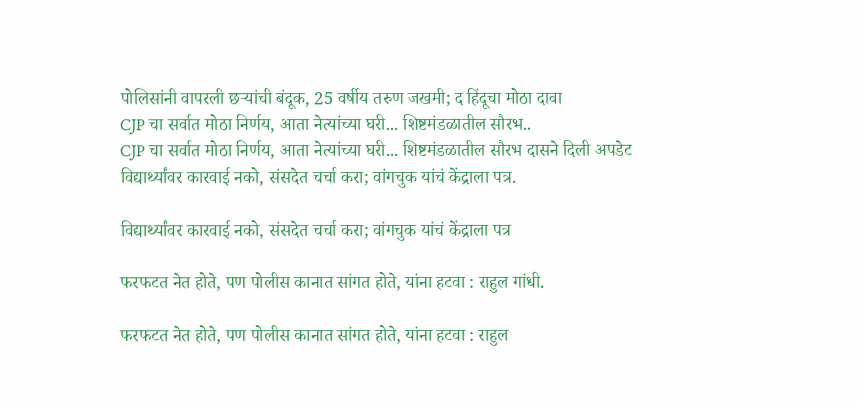पोलिसांनी वापरली छऱ्यांची बंदूक, 25 वर्षीय तरुण जखमी; द हिंदूचा मोठा दावा
CJP चा सर्वात मोठा निर्णय, आता नेत्यांच्या घरी... शिष्टमंडळातील सौरभ..
CJP चा सर्वात मोठा निर्णय, आता नेत्यांच्या घरी... शिष्टमंडळातील सौरभ दासने दिली अपडेट
विद्यार्थ्यांवर कारवाई नको, संसदेत चर्चा करा; वांगचुक यांचं केंद्राला पत्र.

विद्यार्थ्यांवर कारवाई नको, संसदेत चर्चा करा; वांगचुक यांचं केंद्राला पत्र

फरफटत नेत होते, पण पोलीस कानात सांगत होते, यांना हटवा : राहुल गांधी.

फरफटत नेत होते, पण पोलीस कानात सांगत होते, यांना हटवा : राहुल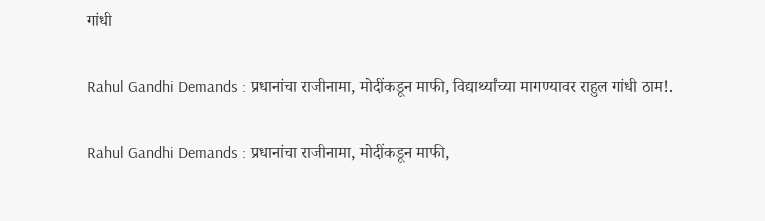गांधी

Rahul Gandhi Demands : प्रधानांचा राजीनामा, मोदींकडून माफी, विद्यार्थ्यांच्या मागण्यावर राहुल गांधी ठाम!.

Rahul Gandhi Demands : प्रधानांचा राजीनामा, मोदींकडून माफी,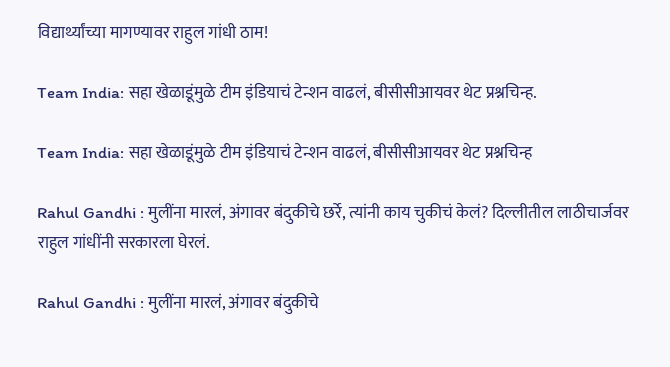विद्यार्थ्यांच्या मागण्यावर राहुल गांधी ठाम!

Team India: सहा खेळाडूंमुळे टीम इंडियाचं टेन्शन वाढलं, बीसीसीआयवर थेट प्रश्नचिन्ह.

Team India: सहा खेळाडूंमुळे टीम इंडियाचं टेन्शन वाढलं, बीसीसीआयवर थेट प्रश्नचिन्ह

Rahul Gandhi : मुलींना मारलं, अंगावर बंदुकीचे छर्रे, त्यांनी काय चुकीचं केलं? दिल्लीतील लाठीचार्जवर राहुल गांधींनी सरकारला घेरलं.

Rahul Gandhi : मुलींना मारलं, अंगावर बंदुकीचे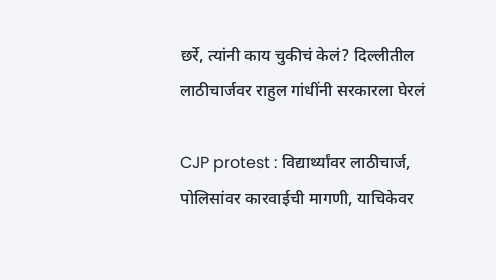छर्रे, त्यांनी काय चुकीचं केलं? दिल्लीतील लाठीचार्जवर राहुल गांधींनी सरकारला घेरलं

CJP protest : विद्यार्थ्यांवर लाठीचार्ज, पोलिसांवर कारवाईची मागणी, याचिकेवर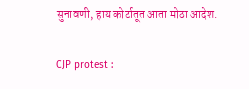सुनावणी, हाय कोर्टातूत आता मोठा आदेश.

CJP protest :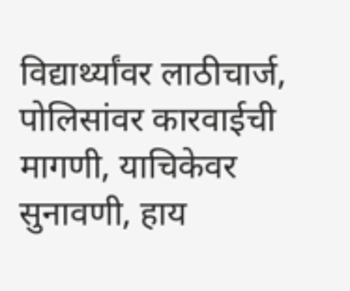विद्यार्थ्यांवर लाठीचार्ज, पोलिसांवर कारवाईची मागणी, याचिकेवर सुनावणी, हाय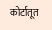कोर्टातूत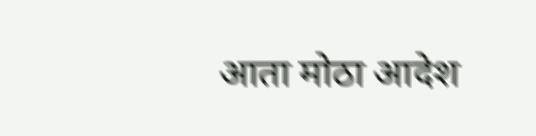आता मोठा आदेश